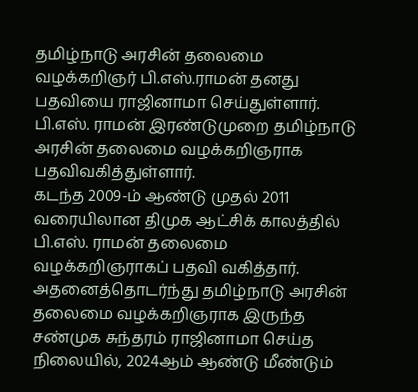தமிழ்நாடு அரசின் தலைமை வழக்கறிஞர் பி.எஸ்.ராமன் தனது பதவியை ராஜினாமா செய்துள்ளார். பி.எஸ். ராமன் இரண்டுமுறை தமிழ்நாடு அரசின் தலைமை வழக்கறிஞராக பதவிவகித்துள்ளார்.
கடந்த 2009-ம் ஆண்டு முதல் 2011 வரையிலான திமுக ஆட்சிக் காலத்தில் பி.எஸ். ராமன் தலைமை வழக்கறிஞராகப் பதவி வகித்தார். அதனைத்தொடர்ந்து தமிழ்நாடு அரசின் தலைமை வழக்கறிஞராக இருந்த சண்முக சுந்தரம் ராஜினாமா செய்த நிலையில், 2024ஆம் ஆண்டு மீண்டும்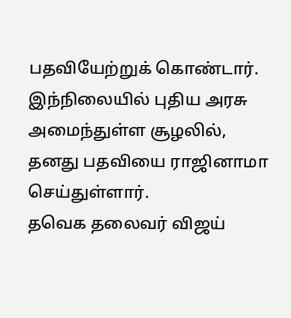பதவியேற்றுக் கொண்டார்.
இந்நிலையில் புதிய அரசு அமைந்துள்ள சூழலில், தனது பதவியை ராஜினாமா செய்துள்ளார்.
தவெக தலைவர் விஜய்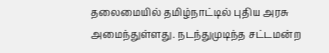தலைமையில் தமிழ்நாட்டில் புதிய அரசு அமைந்துள்ளது. நடந்துமுடிந்த சட்டமன்ற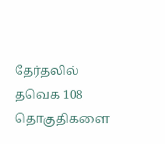தேர்தலில் தவெக 108 தொகுதிகளை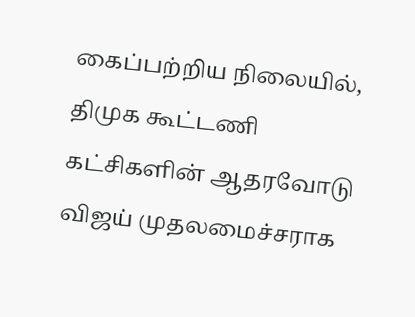கைப்பற்றிய நிலையில், திமுக கூட்டணி கட்சிகளின் ஆதரவோடு விஜய் முதலமைச்சராக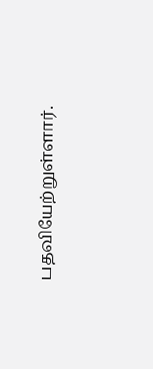பதவியேற்றுள்ளார்.